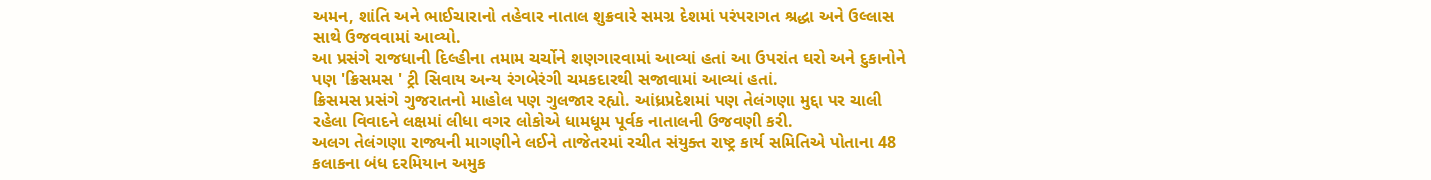અમન, શાંતિ અને ભાઈચારાનો તહેવાર નાતાલ શુક્રવારે સમગ્ર દેશમાં પરંપરાગત શ્રદ્ધા અને ઉલ્લાસ સાથે ઉજવવામાં આવ્યો.
આ પ્રસંગે રાજધાની દિલ્હીના તમામ ચર્ચોને શણગારવામાં આવ્યાં હતાં આ ઉપરાંત ઘરો અને દુકાનોને પણ 'ક્રિસમસ ' ટ્રી સિવાય અન્ય રંગબેરંગી ચમકદારથી સજાવામાં આવ્યાં હતાં.
ક્રિસમસ પ્રસંગે ગુજરાતનો માહોલ પણ ગુલજાર રહ્યો. આંધ્રપ્રદેશમાં પણ તેલંગણા મુદ્દા પર ચાલી રહેલા વિવાદને લક્ષમાં લીધા વગર લોકોએ ધામધૂમ પૂર્વક નાતાલની ઉજવણી કરી.
અલગ તેલંગણા રાજ્યની માગણીને લઈને તાજેતરમાં રચીત સંયુક્ત રાષ્ટ્ર કાર્ય સમિતિએ પોતાના 48 કલાકના બંધ દરમિયાન અમુક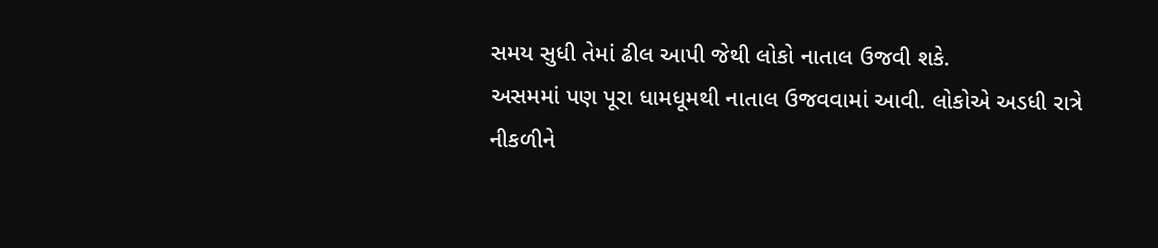સમય સુધી તેમાં ઢીલ આપી જેથી લોકો નાતાલ ઉજવી શકે.
અસમમાં પણ પૂરા ધામધૂમથી નાતાલ ઉજવવામાં આવી. લોકોએ અડધી રાત્રે નીકળીને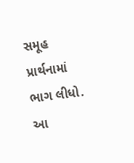સમૂહ પ્રાર્થનામાં ભાગ લીધો. આ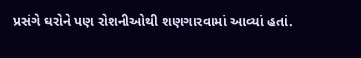પ્રસંગે ઘરોને પણ રોશનીઓથી શણગારવામાં આવ્યાં હતાં.